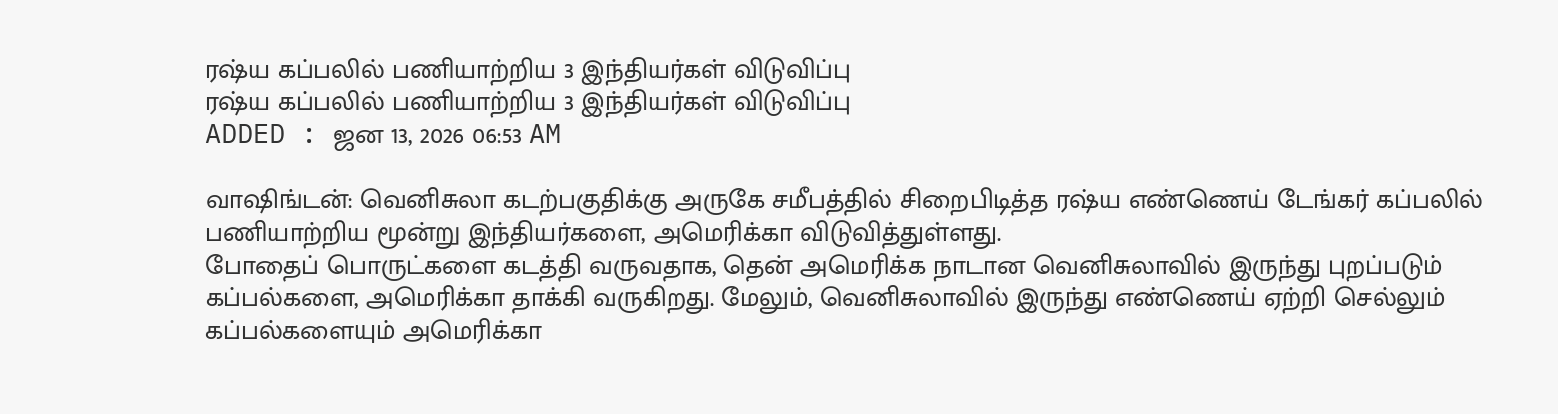ரஷ்ய கப்பலில் பணியாற்றிய 3 இந்தியர்கள் விடுவிப்பு
ரஷ்ய கப்பலில் பணியாற்றிய 3 இந்தியர்கள் விடுவிப்பு
ADDED : ஜன 13, 2026 06:53 AM

வாஷிங்டன்: வெனிசுலா கடற்பகுதிக்கு அருகே சமீபத்தில் சிறைபிடித்த ரஷ்ய எண்ணெய் டேங்கர் கப்பலில் பணியாற்றிய மூன்று இந்தியர்களை, அமெரிக்கா விடுவித்துள்ளது.
போதைப் பொருட்களை கடத்தி வருவதாக, தென் அமெரிக்க நாடான வெனிசுலாவில் இருந்து புறப்படும் கப்பல்களை, அமெரிக்கா தாக்கி வருகிறது. மேலும், வெனிசுலாவில் இருந்து எண்ணெய் ஏற்றி செல்லும் கப்பல்களையும் அமெரிக்கா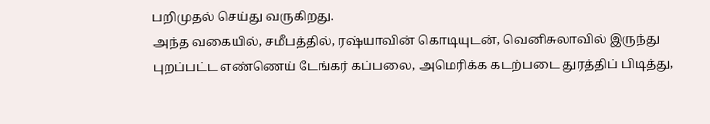பறிமுதல் செய்து வருகிறது.
அந்த வகையில், சமீபத்தில், ரஷ்யாவின் கொடியுடன், வெனிசுலாவில் இருந்து புறப்பட்ட எண்ணெய் டேங்கர் கப்பலை, அமெரிக்க கடற்படை துரத்திப் பிடித்து,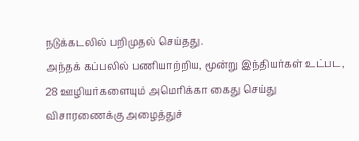நடுக்கடலில் பறிமுதல் செய்தது.
அந்தக் கப்பலில் பணியாற்றிய, மூன்று இந்தியர்கள் உட்பட, 28 ஊழியர்களையும் அமெரிக்கா கைது செய்து விசாரணைக்கு அழைத்துச்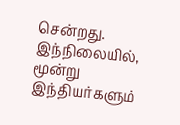சென்றது.
இந்நிலையில், மூன்று இந்தியர்களும்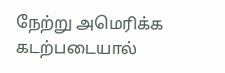நேற்று அமெரிக்க கடற்படையால்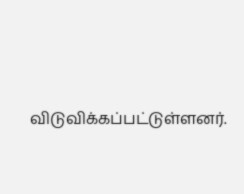விடுவிக்கப்பட்டுள்ளனர்.